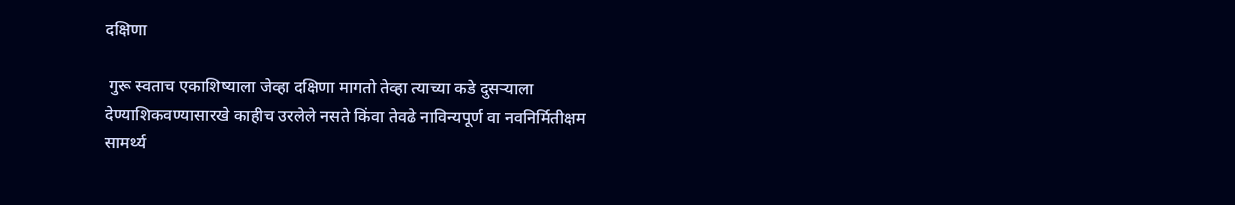दक्षिणा

 गुरू स्वताच एकाशिष्याला जेव्हा दक्षिणा मागतो तेव्हा त्याच्या कडे दुसऱ्याला देण्याशिकवण्यासारखे काहीच उरलेले नसते किंवा तेवढे नाविन्यपूर्ण वा नवनिर्मितीक्षम सामर्थ्य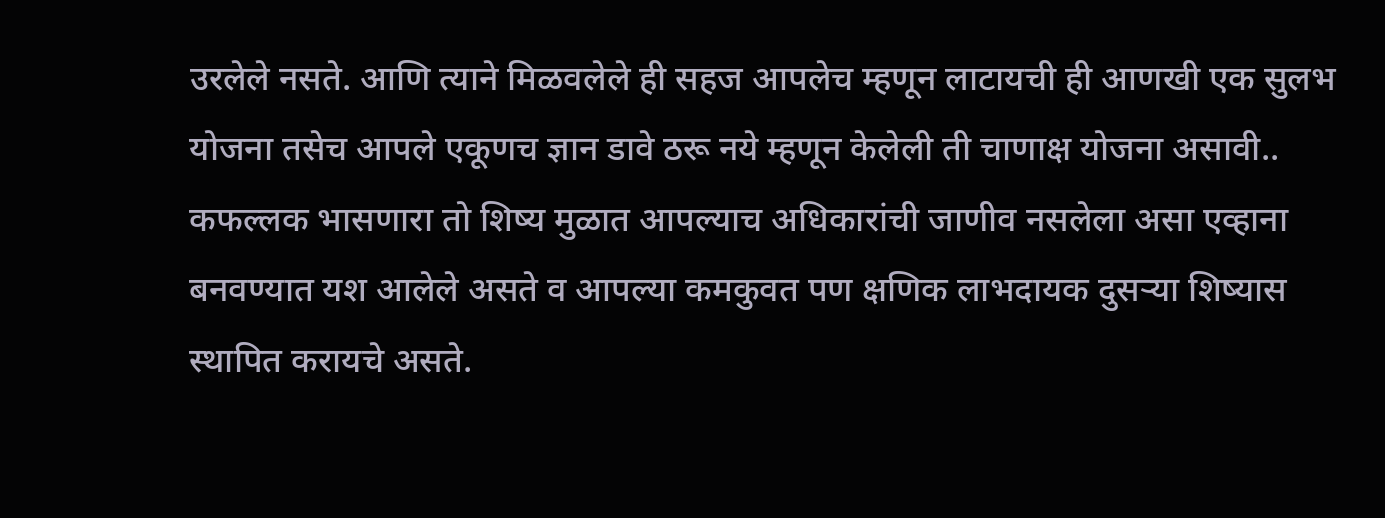उरलेले नसते. आणि त्याने मिळवलेले ही सहज आपलेच म्हणून लाटायची ही आणखी एक सुलभ योजना तसेच आपले एकूणच ज्ञान डावे ठरू नये म्हणून केलेली ती चाणाक्ष योजना असावी..  कफल्लक भासणारा तो शिष्य मुळात आपल्याच अधिकारांची जाणीव नसलेला असा एव्हाना बनवण्यात यश आलेले असते व आपल्या कमकुवत पण क्षणिक लाभदायक दुसऱ्या शिष्यास स्थापित करायचे असते.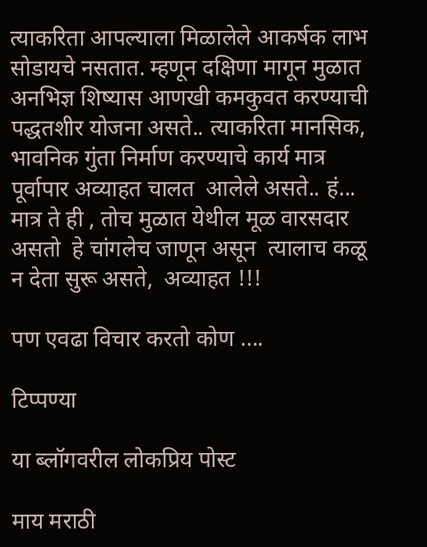त्याकरिता आपल्याला मिळालेले आकर्षक लाभ सोडायचे नसतात. म्हणून दक्षिणा मागून मुळात अनभिज्ञ शिष्यास आणखी कमकुवत करण्याची पद्धतशीर योजना असते.. त्याकरिता मानसिक, भावनिक गुंता निर्माण करण्याचे कार्य मात्र पूर्वापार अव्याहत चालत  आलेले असते.. हं... मात्र ते ही , तोच मुळात येथील मूळ वारसदार असतो  हे चांगलेच जाणून असून  त्यालाच कळू न देता सुरू असते,  अव्याहत !!!

पण एवढा विचार करतो कोण ....

टिप्पण्या

या ब्लॉगवरील लोकप्रिय पोस्ट

माय मराठी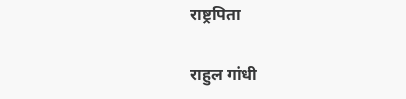राष्ट्रपिता

राहुल गांधी